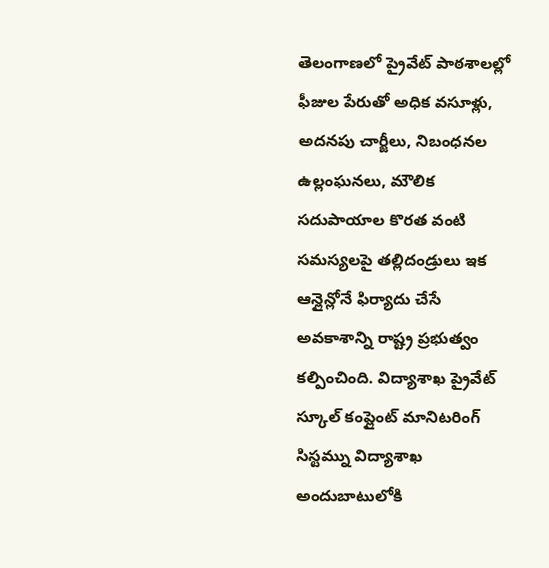తెలంగాణలో ప్రైవేట్ పాఠశాలల్లో ఫీజుల పేరుతో అధిక వసూళ్లు, అదనపు చార్జీలు, నిబంధనల ఉల్లంఘనలు, మౌలిక సదుపాయాల కొరత వంటి సమస్యలపై తల్లిదండ్రులు ఇక ఆన్లైన్లోనే ఫిర్యాదు చేసే అవకాశాన్ని రాష్ట్ర ప్రభుత్వం కల్పించింది. విద్యాశాఖ ప్రైవేట్ స్కూల్ కంప్లైంట్ మానిటరింగ్ సిస్టమ్ను విద్యాశాఖ అందుబాటులోకి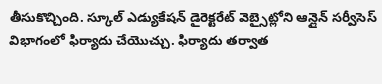తీసుకొచ్చింది. స్కూల్ ఎడ్యుకేషన్ డైరెక్టరేట్ వెబ్సైట్లోని ఆన్లైన్ సర్వీసెస్ విభాగంలో ఫిర్యాదు చేయొచ్చు. ఫిర్యాదు తర్వాత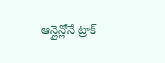ఆన్లైన్లోనే ట్రాక్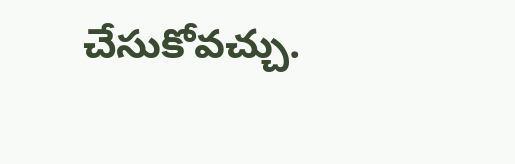చేసుకోవచ్చు.